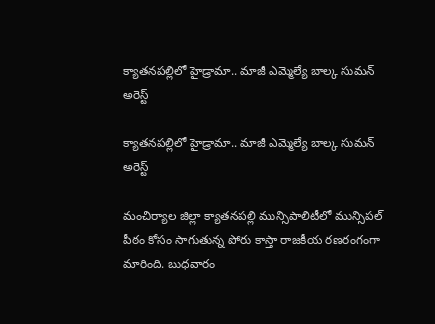క్యాతనపల్లిలో హైడ్రామా.. మాజీ ఎమ్మెల్యే బాల్క సుమన్ అరెస్ట్

క్యాతనపల్లిలో హైడ్రామా.. మాజీ ఎమ్మెల్యే బాల్క సుమన్ అరెస్ట్

మంచిర్యాల జిల్లా క్యాతనపల్లి మున్సిపాలిటీలో మున్సిపల్ పీఠం కోసం సాగుతున్న పోరు కాస్తా రాజకీయ రణరంగంగా మారింది. బుధవారం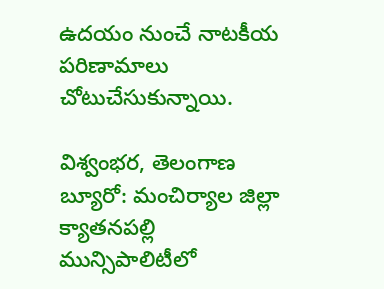ఉదయం నుంచే నాటకీయ పరిణామాలు చోటుచేసుకున్నాయి.

విశ్వంభర, తెలంగాణ బ్యూరో: మంచిర్యాల జిల్లా క్యాతనపల్లి మున్సిపాలిటీలో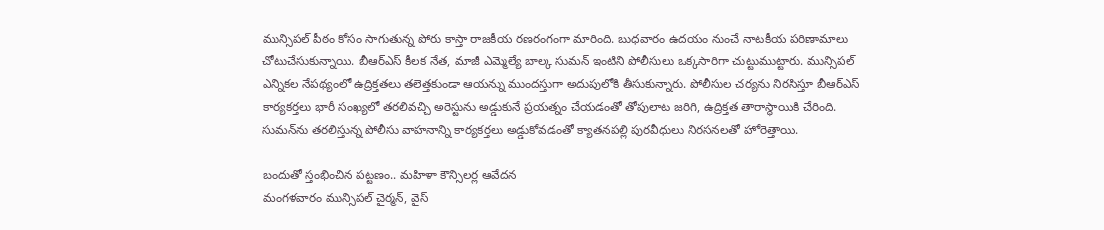మున్సిపల్ పీఠం కోసం సాగుతున్న పోరు కాస్తా రాజకీయ రణరంగంగా మారింది. బుధవారం ఉదయం నుంచే నాటకీయ పరిణామాలు చోటుచేసుకున్నాయి. బీఆర్ఎస్ కీలక నేత, మాజీ ఎమ్మెల్యే బాల్క సుమన్ ఇంటిని పోలీసులు ఒక్కసారిగా చుట్టుముట్టారు. మున్సిపల్ ఎన్నికల నేపథ్యంలో ఉద్రిక్తతలు తలెత్తకుండా ఆయన్ను ముందస్తుగా అదుపులోకి తీసుకున్నారు. పోలీసుల చర్యను నిరసిస్తూ బీఆర్ఎస్ కార్యకర్తలు భారీ సంఖ్యలో తరలివచ్చి అరెస్టును అడ్డుకునే ప్రయత్నం చేయడంతో తోపులాట జరిగి, ఉద్రిక్తత తారాస్థాయికి చేరింది. సుమన్‌ను తరలిస్తున్న పోలీసు వాహనాన్ని కార్యకర్తలు అడ్డుకోవడంతో క్యాతనపల్లి పురవీధులు నిరసనలతో హోరెత్తాయి.

బందుతో స్తంభించిన పట్టణం.. మహిళా కౌన్సిలర్ల ఆవేదన
మంగళవారం మున్సిపల్ చైర్మన్, వైస్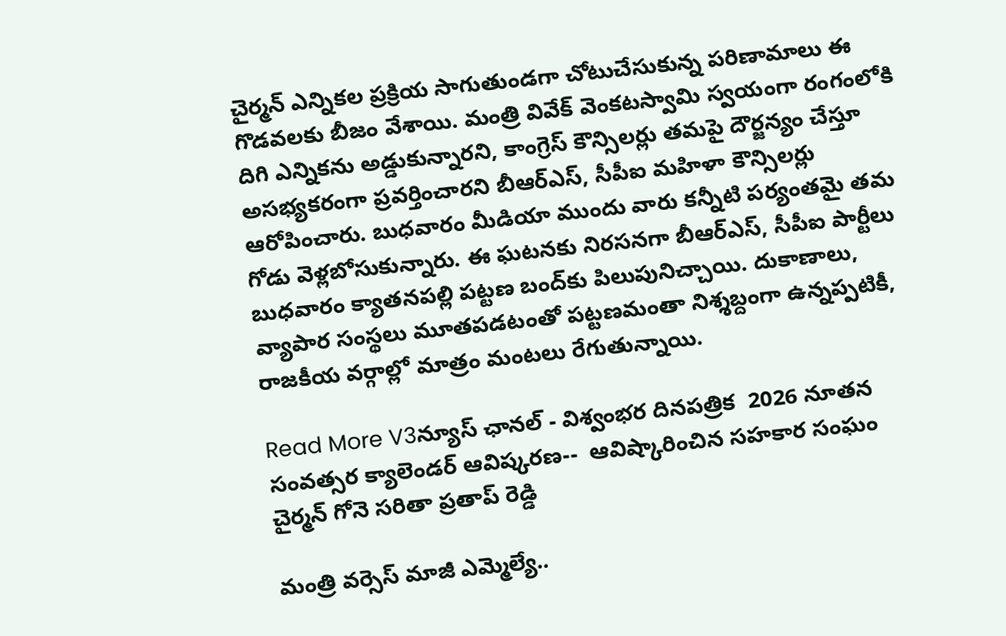చైర్మన్ ఎన్నికల ప్రక్రియ సాగుతుండగా చోటుచేసుకున్న పరిణామాలు ఈ గొడవలకు బీజం వేశాయి. మంత్రి వివేక్ వెంకటస్వామి స్వయంగా రంగంలోకి దిగి ఎన్నికను అడ్డుకున్నారని, కాంగ్రెస్ కౌన్సిలర్లు తమపై దౌర్జన్యం చేస్తూ అసభ్యకరంగా ప్రవర్తించారని బీఆర్ఎస్, సీపీఐ మహిళా కౌన్సిలర్లు ఆరోపించారు. బుధవారం మీడియా ముందు వారు కన్నీటి పర్యంతమై తమ గోడు వెళ్లబోసుకున్నారు. ఈ ఘటనకు నిరసనగా బీఆర్ఎస్, సీపీఐ పార్టీలు బుధవారం క్యాతనపల్లి పట్టణ బంద్‌కు పిలుపునిచ్చాయి. దుకాణాలు, వ్యాపార సంస్థలు మూతపడటంతో పట్టణమంతా నిశ్శబ్దంగా ఉన్నప్పటికీ, రాజకీయ వర్గాల్లో మాత్రం మంటలు రేగుతున్నాయి.

Read More V3న్యూస్ ఛానల్ - విశ్వంభర దినపత్రిక  2026 నూతన సంవత్సర క్యాలెండర్ ఆవిష్కరణ--  ఆవిష్కారించిన సహకార సంఘం చైర్మన్ గోనె సరితా ప్రతాప్ రెడ్డి

మంత్రి వర్సెస్ మాజీ ఎమ్మెల్యే..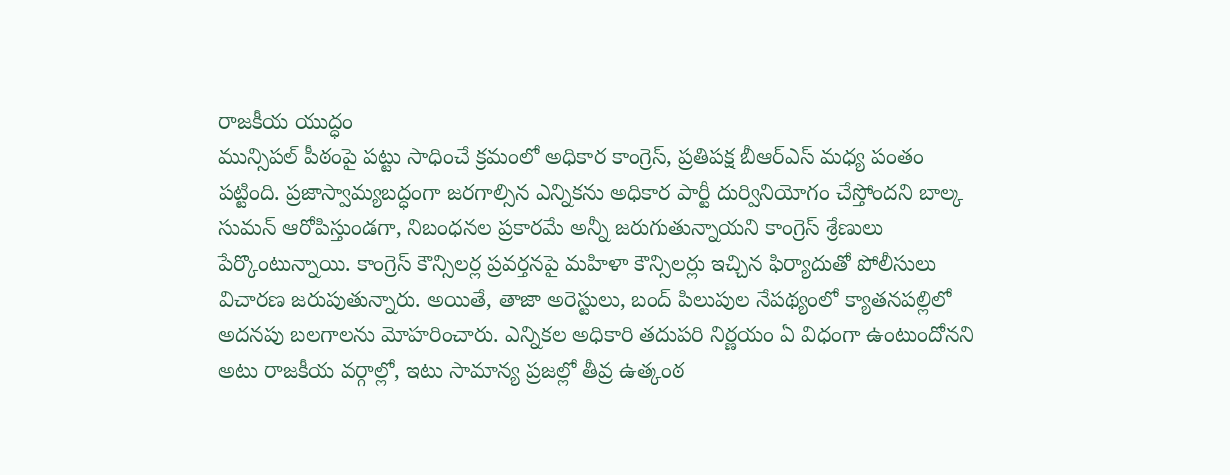రాజకీయ యుద్ధం
మున్సిపల్ పీఠంపై పట్టు సాధించే క్రమంలో అధికార కాంగ్రెస్, ప్రతిపక్ష బీఆర్ఎస్ మధ్య పంతం పట్టింది. ప్రజాస్వామ్యబద్ధంగా జరగాల్సిన ఎన్నికను అధికార పార్టీ దుర్వినియోగం చేస్తోందని బాల్క సుమన్ ఆరోపిస్తుండగా, నిబంధనల ప్రకారమే అన్నీ జరుగుతున్నాయని కాంగ్రెస్ శ్రేణులు పేర్కొంటున్నాయి. కాంగ్రెస్ కౌన్సిలర్ల ప్రవర్తనపై మహిళా కౌన్సిలర్లు ఇచ్చిన ఫిర్యాదుతో పోలీసులు విచారణ జరుపుతున్నారు. అయితే, తాజా అరెస్టులు, బంద్ పిలుపుల నేపథ్యంలో క్యాతనపల్లిలో అదనపు బలగాలను మోహరించారు. ఎన్నికల అధికారి తదుపరి నిర్ణయం ఏ విధంగా ఉంటుందోనని అటు రాజకీయ వర్గాల్లో, ఇటు సామాన్య ప్రజల్లో తీవ్ర ఉత్కంఠ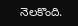నెలకొంది.